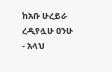ከአቡ ሁረይራ ረዲየሏሁ ዐንሁ - አላህ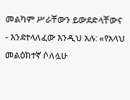መልካም ሥራቸውን ይውደድላቸውና - እንደተላለፈው እንዲህ አሉ: «የአላህ መልዕክተኛ ሶለሏሁ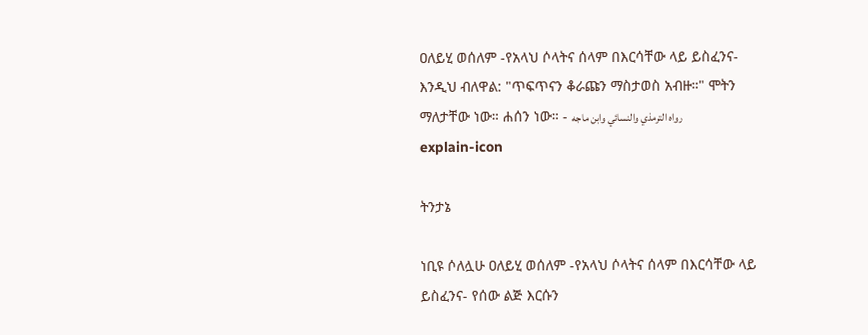ዐለይሂ ወሰለም -የአላህ ሶላትና ሰላም በእርሳቸው ላይ ይስፈንና- እንዲህ ብለዋል: "ጥፍጥናን ቆራጩን ማስታወስ አብዙ።" ሞትን ማለታቸው ነው። ሐሰን ነው። - رواه الترمذي والنسائي وابن ماجه
explain-icon

ትንታኔ

ነቢዩ ሶለሏሁ ዐለይሂ ወሰለም -የአላህ ሶላትና ሰላም በእርሳቸው ላይ ይስፈንና- የሰው ልጅ እርሱን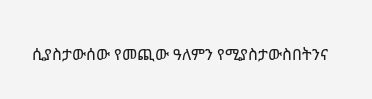ሲያስታውሰው የመጪው ዓለምን የሚያስታውስበትንና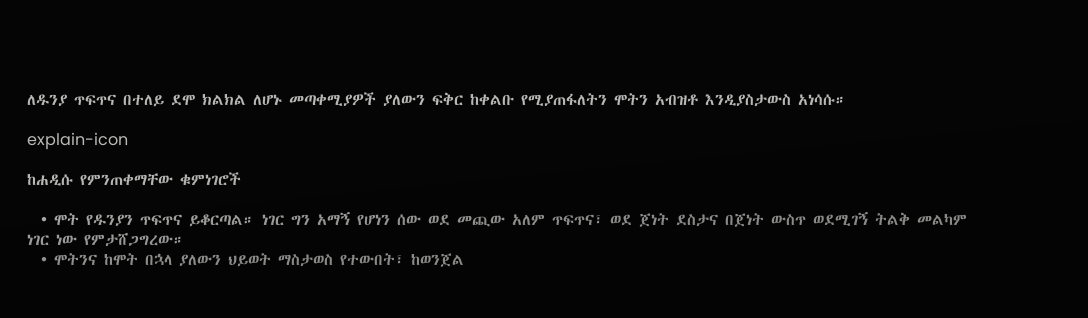ለዱንያ ጥፍጥና በተለይ ደሞ ክልክል ለሆኑ መጣቀሚያዎች ያለውን ፍቅር ከቀልቡ የሚያጠፋለትን ሞትን አብዝቶ እንዲያስታውስ አነሳሱ።

explain-icon

ከሐዲሱ የምንጠቀማቸው ቁምነገሮች

  • ሞት የዱንያን ጥፍጥና ይቆርጣል። ነገር ግን አማኝ የሆነን ሰው ወደ መጪው አለም ጥፍጥና፣ ወደ ጀነት ደስታና በጀነት ውስጥ ወደሚገኝ ትልቅ መልካም ነገር ነው የምታሸጋግረው።
  • ሞትንና ከሞት በኋላ ያለውን ህይወት ማስታወስ የተውበት፣ ከወንጀል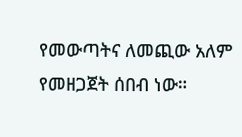የመውጣትና ለመጪው አለም የመዘጋጀት ሰበብ ነው።